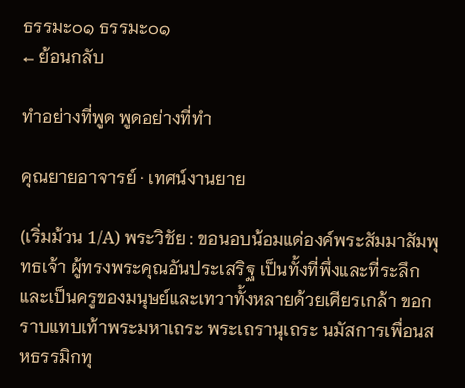ธรรมะ๐๑ ธรรมะ๐๑
← ย้อนกลับ

ทำอย่างที่พูด พูดอย่างที่ทำ

คุณยายอาจารย์ · เทศน์งานยาย

(เริ่มม้วน 1/A) พระวิชัย : ขอนอบน้อมแด่องค์พระสัมมาสัมพุทธเจ้า ผู้ทรงพระคุณอันประเสริฐ เป็นทั้งที่พึ่งและที่ระลึก และเป็นครูของมนุษย์และเทวาทั้งหลายด้วยเศียรเกล้า ขอกราบแทบเท้าพระมหาเถระ พระเถรานุเถระ นมัสการเพื่อนสหธรรมิกทุ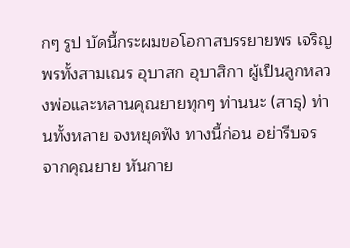กๆ รูป บัดนี้กระผมขอโอกาสบรรยายพร เจริญพรทั้งสามเณร อุบาสก อุบาสิกา ผู้เป็นลูกหลวงพ่อและหลานคุณยายทุกๆ ท่านนะ (สาธุ) ท่านทั้งหลาย จงหยุดฟัง ทางนี้ก่อน อย่ารีบจร จากคุณยาย หันกาย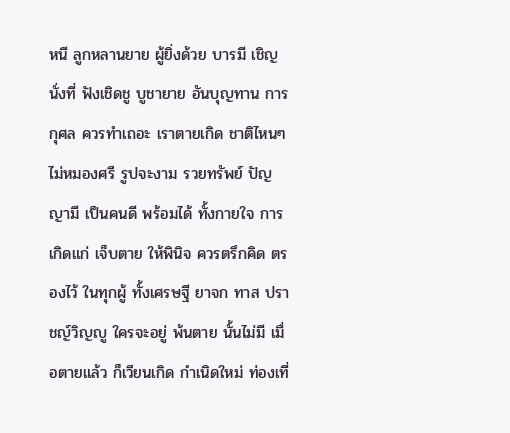หนี ลูกหลานยาย ผู้ยิ่งด้วย บารมี เชิญนั่งที่ ฟังเชิดชู บูชายาย อันบุญทาน การกุศล ควรทำเถอะ เราตายเกิด ชาติไหนๆ ไม่หมองศรี รูปจะงาม รวยทรัพย์ ปัญญามี เป็นคนดี พร้อมได้ ทั้งกายใจ การเกิดแก่ เจ็บตาย ให้พินิจ ควรตรึกคิด ตรองไว้ ในทุกผู้ ทั้งเศรษฐี ยาจก ทาส ปราชญ์วิญญู ใครจะอยู่ พ้นตาย นั้นไม่มี เมื่อตายแล้ว ก็เวียนเกิด กำเนิดใหม่ ท่องเที่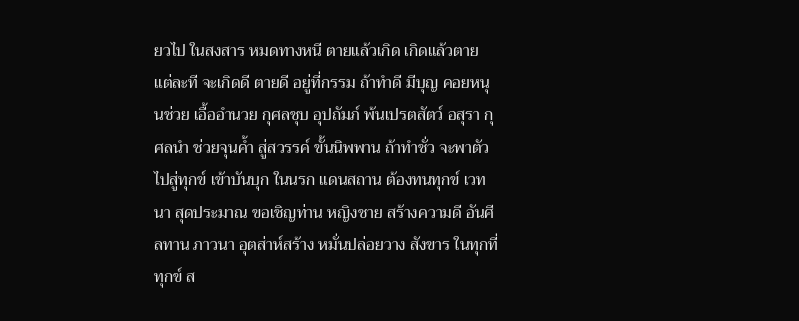ยวไป ในสงสาร หมดทางหนี ตายแล้วเกิด เกิดแล้วตาย แต่ละที จะเกิดดี ตายดี อยู่ที่กรรม ถ้าทำดี มีบุญ คอยหนุนช่วย เอื้ออำนวย กุศลชุบ อุปถัมภ์ พ้นเปรตสัตว์ อสุรา กุศลนำ ช่วยจุนค้ำ สู่สวรรค์ ขั้นนิพพาน ถ้าทำชั่ว จะพาตัว ไปสู่ทุกข์ เข้าบันบุก ในนรก แดนสถาน ต้องทนทุกข์ เวทนา สุดประมาณ ขอเชิญท่าน หญิงชาย สร้างความดี อันศีลทาน ภาวนา อุตส่าห์สร้าง หมั่นปล่อยวาง สังขาร ในทุกที่ ทุกข์ ส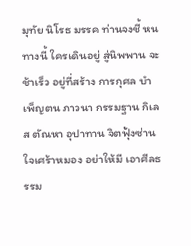มุทัย นิโรธ มรรค ท่านจงชี้ หนทางนี้ ใครเดินอยู่ สู่นิพพาน จะช้าเร็ว อยู่ที่สร้าง การกุศล บำเพ็ญตน ภาวนา กรรมฐาน กิเลส ตัณหา อุปาทาน จิตฟุ้งซ่าน ใจเศร้าหมอง อย่าให้มี เอาศีลธรรม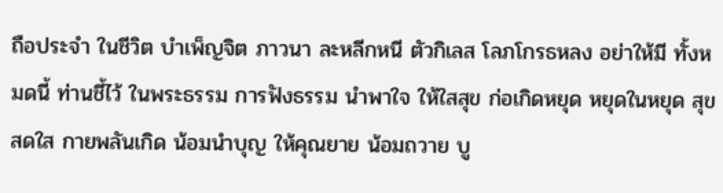ถือประจำ ในชีวิต บำเพ็ญจิต ภาวนา ละหลีกหนี ตัวกิเลส โลภโกรธหลง อย่าให้มี ทั้งหมดนี้ ท่านชี้ไว้ ในพระธรรม การฟังธรรม นำพาใจ ให้ใสสุข ก่อเกิดหยุด หยุดในหยุด สุขสดใส กายพลันเกิด น้อมนำบุญ ให้คุณยาย น้อมถวาย บู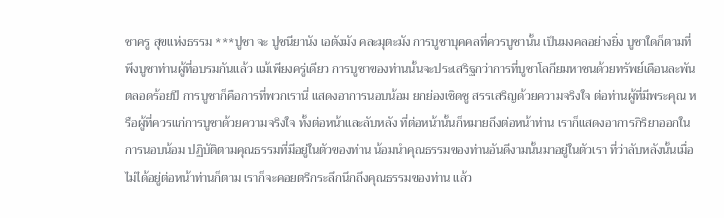ชาครู สุขแห่งธรรม ***ปูชา จะ ปูชนียานัง เอตังมัง คละมุตะมัง การบูชาบุคคลที่ควรบูชานั้น เป็นมงคลอย่างยิ่ง บูชาใดก็ตามที่พึงบูชาท่านผู้ที่อบรมกันแล้ว แม้เพียงครู่เดียว การบูชาของท่านนั้นจะประเสริฐกว่าการที่บูชาโลกียมหาชนด้วยทรัพย์เดือนละพันตลอดร้อยปี การบูชาก็คือการที่พวกเรานี่ แสดงอาการนอบน้อม ยกย่องเชิดชู สรรเสริญด้วยความจริงใจ ต่อท่านผู้ที่มีพระคุณ หรือผู้ที่ควรแก่การบูชาด้วยความจริงใจ ทั้งต่อหน้าและลับหลัง ที่ต่อหน้านั้นก็หมายถึงต่อหน้าท่าน เราก็แสดงอาการกิริยาออกในการนอบน้อม ปฏิบัติตามคุณธรรมที่มีอยู่ในตัวของท่าน น้อมนำคุณธรรมของท่านอันดีงามนั้นมาอยู่ในตัวเรา ที่ว่าลับหลังนั้นเมื่อไม่ได้อยู่ต่อหน้าท่านก็ตาม เราก็จะคอยตรึกระลึกนึกถึงคุณธรรมของท่าน แล้ว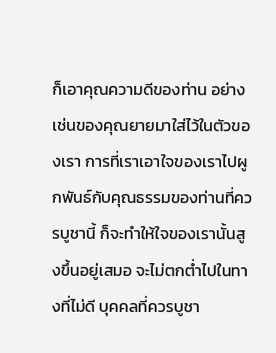ก็เอาคุณความดีของท่าน อย่างเช่นของคุณยายมาใส่ไว้ในตัวของเรา การที่เราเอาใจของเราไปผูกพันธ์กับคุณธรรมของท่านที่ควรบูชานี้ ก็จะทำให้ใจของเรานั้นสูงขึ้นอยู่เสมอ จะไม่ตกต่ำไปในทางที่ไม่ดี บุคคลที่ควรบูชา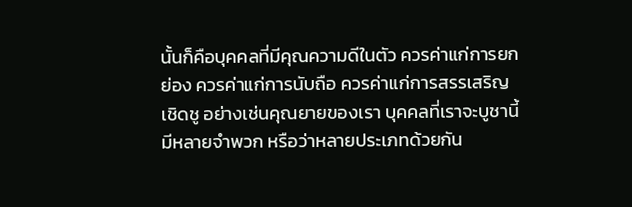นั้นก็คือบุคคลที่มีคุณความดีในตัว ควรค่าแก่การยกย่อง ควรค่าแก่การนับถือ ควรค่าแก่การสรรเสริญเชิดชู อย่างเช่นคุณยายของเรา บุคคลที่เราจะบูชานี้มีหลายจำพวก หรือว่าหลายประเภทด้วยกัน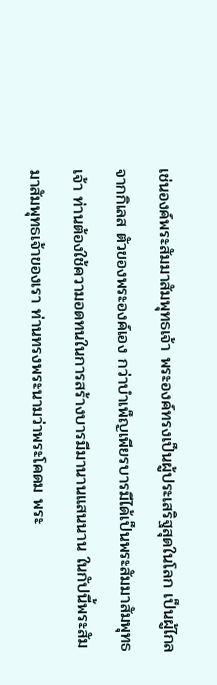เช่นองค์พระสัมมาสัมพุทธเจ้า พระองค์ทรงเป็นผู้ประเสริฐสุดในโลก เป็นผู้ไกลจากกิเลส ตัวของพระองค์เอง กว่าบำเพ็ญเพียรบารมีได้เป็นพระสัมมาสัมพุทธเจ้า ท่านต้องใช้ความอดทนในการสร้างบารมีมานานแสนนาน ในกัปนี้พระสัมมาสัมพุทธเจ้าของเรา ท่านทรงพระนามว่าพระโคดม พระ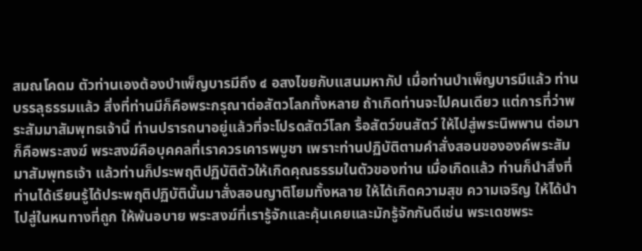สมณโคดม ตัวท่านเองต้องบำเพ็ญบารมีถึง ๔ อสงไขยกับแสนมหากัป เมื่อท่านบำเพ็ญบารมีแล้ว ท่านบรรลุธรรมแล้ว สิ่งที่ท่านมีก็คือพระกรุณาต่อสัตวโลกทั้งหลาย ถ้าเกิดท่านจะไปคนเดียว แต่การที่ว่าพระสัมมาสัมพุทธเจ้านี้ ท่านปรารถนาอยู่แล้วที่จะโปรดสัตว์โลก รื้อสัตว์ขนสัตว์ ให้ไปสู่พระนิพพาน ต่อมา ก็คือพระสงฆ์ พระสงฆ์คือบุคคลที่เราควรเคารพบูชา เพราะท่านปฏิบัติตามคำสั่งสอนขององค์พระสัมมาสัมพุทธเจ้า แล้วท่านก็ประพฤติปฏิบัติตัวให้เกิดคุณธรรมในตัวของท่าน เมื่อเกิดแล้ว ท่านก็นำสิ่งที่ท่านได้เรียนรู้ได้ประพฤติปฏิบัตินั้นมาสั่งสอนญาติโยมทั้งหลาย ให้ได้เกิดความสุข ความเจริญ ให้ได้นำไปสู่ในหนทางที่ถูก ให้พ้นอบาย พระสงฆ์ที่เรารู้จักและคุ้นเคยและมักรู้จักกันดีเช่น พระเดชพระ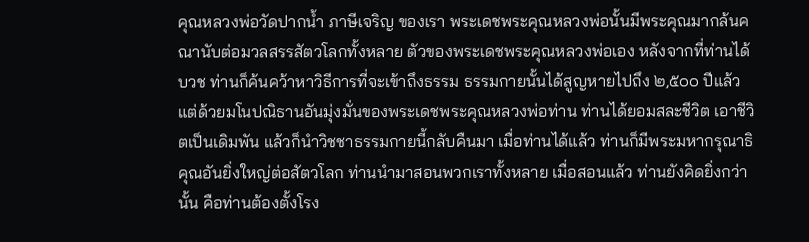คุณหลวงพ่อวัดปากน้ำ ภาษีเจริญ ของเรา พระเดชพระคุณหลวงพ่อนั้นมีพระคุณมากล้นคณานับต่อมวลสรรสัตวโลกทั้งหลาย ตัวของพระเดชพระคุณหลวงพ่อเอง หลังจากที่ท่านได้บวช ท่านก็ค้นคว้าหาวิธีการที่จะเข้าถึงธรรม ธรรมกายนั้นได้สูญหายไปถึง ๒,๕๐๐ ปีแล้ว แต่ด้วยมโนปณิธานอันมุ่งมั่นของพระเดชพระคุณหลวงพ่อท่าน ท่านได้ยอมสละชีวิต เอาชีวิตเป็นเดิมพัน แล้วก็นำวิชชาธรรมกายนี้กลับคืนมา เมื่อท่านได้แล้ว ท่านก็มีพระมหากรุณาธิคุณอันยิ่งใหญ่ต่อสัตวโลก ท่านนำมาสอนพวกเราทั้งหลาย เมื่อสอนแล้ว ท่านยังคิดยิ่งกว่านั้น คือท่านต้องตั้งโรง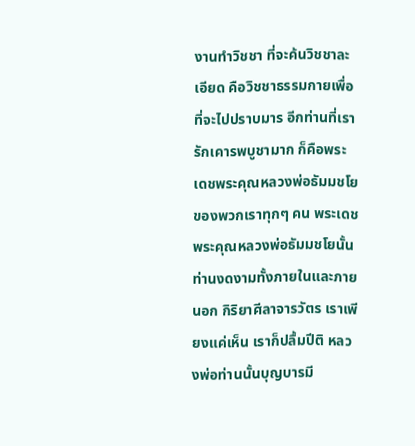งานทำวิชชา ที่จะค้นวิชชาละเอียด คือวิชชาธรรมกายเพื่อที่จะไปปราบมาร อีกท่านที่เรารักเคารพบูชามาก ก็คือพระเดชพระคุณหลวงพ่อธัมมชโยของพวกเราทุกๆ คน พระเดชพระคุณหลวงพ่อธัมมชโยนั้น ท่านงดงามทั้งภายในและภายนอก กิริยาศีลาจารวัตร เราเพียงแค่เห็น เราก็ปลื้มปีติ หลวงพ่อท่านนั้นบุญบารมี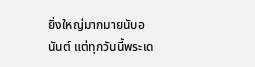ยิ่งใหญ่มากมายนับอนันต์ แต่ทุกวันนี้พระเด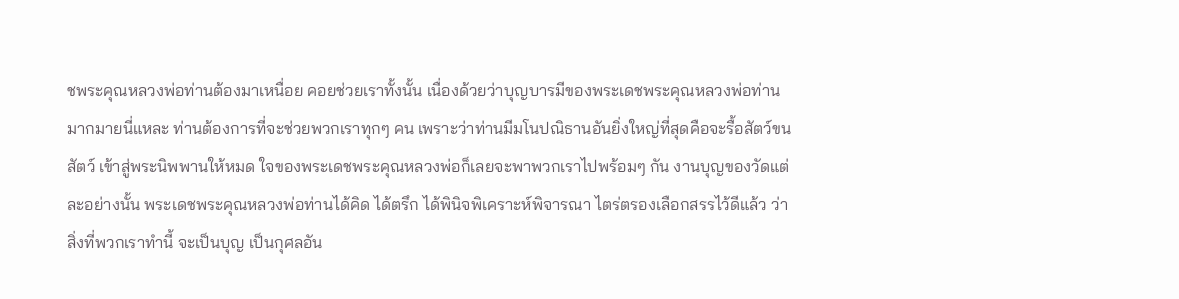ชพระคุณหลวงพ่อท่านต้องมาเหนื่อย คอยช่วยเราทั้งนั้น เนื่องด้วยว่าบุญบารมีของพระเดชพระคุณหลวงพ่อท่านมากมายนี่แหละ ท่านต้องการที่จะช่วยพวกเราทุกๆ คน เพราะว่าท่านมีมโนปณิธานอันยิ่งใหญ่ที่สุดคือจะรื้อสัตว์ขนสัตว์ เข้าสู่พระนิพพานให้หมด ใจของพระเดชพระคุณหลวงพ่อก็เลยจะพาพวกเราไปพร้อมๆ กัน งานบุญของวัดแต่ละอย่างนั้น พระเดชพระคุณหลวงพ่อท่านได้คิด ได้ตรึก ได้พินิจพิเคราะห์พิจารณา ไตร่ตรองเลือกสรรไว้ดีแล้ว ว่าสิ่งที่พวกเราทำนี้ จะเป็นบุญ เป็นกุศลอัน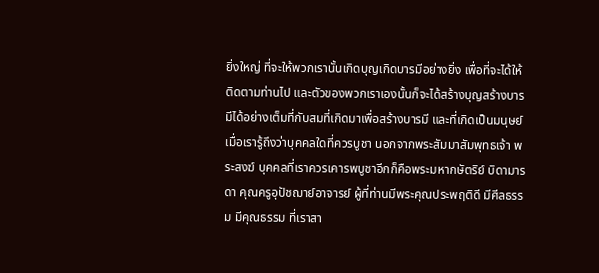ยิ่งใหญ่ ที่จะให้พวกเรานั้นเกิดบุญเกิดบารมีอย่างยิ่ง เพื่อที่จะได้ให้ติดตามท่านไป และตัวของพวกเราเองนั้นก็จะได้สร้างบุญสร้างบารมีได้อย่างเต็มที่กับสมที่เกิดมาเพื่อสร้างบารมี และที่เกิดเป็นมนุษย์ เมื่อเรารู้ถึงว่าบุคคลใดที่ควรบูชา นอกจากพระสัมมาสัมพุทธเจ้า พระสงฆ์ บุคคลที่เราควรเคารพบูชาอีกก็คือพระมหากษัตริย์ บิดามารดา คุณครูอุปัชฌาย์อาจารย์ ผู้ที่ท่านมีพระคุณประพฤติดี มีศีลธรรม มีคุณธรรม ที่เราสา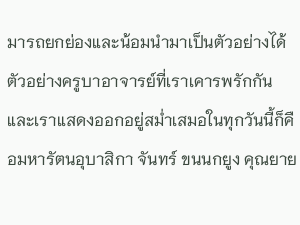มารถยกย่องและน้อมนำมาเป็นตัวอย่างได้ ตัวอย่างครูบาอาจารย์ที่เราเคารพรักกัน และเราแสดงออกอยู่สม่ำเสมอในทุกวันนี้ก็คือมหารัตนอุบาสิกา จันทร์ ขนนกยูง คุณยาย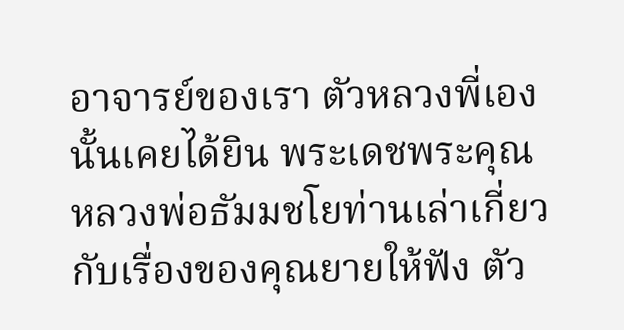อาจารย์ของเรา ตัวหลวงพี่เองนั้นเคยได้ยิน พระเดชพระคุณหลวงพ่อธัมมชโยท่านเล่าเกี่ยวกับเรื่องของคุณยายให้ฟัง ตัว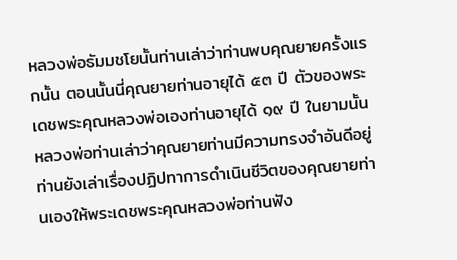หลวงพ่อธัมมชโยนั้นท่านเล่าว่าท่านพบคุณยายครั้งแรกนั้น ตอนนั้นนี่คุณยายท่านอายุได้ ๕๓ ปี ตัวของพระเดชพระคุณหลวงพ่อเองท่านอายุได้ ๑๙ ปี ในยามนั้นหลวงพ่อท่านเล่าว่าคุณยายท่านมีความทรงจำอันดีอยู่ ท่านยังเล่าเรื่องปฏิปทาการดำเนินชีวิตของคุณยายท่านเองให้พระเดชพระคุณหลวงพ่อท่านฟัง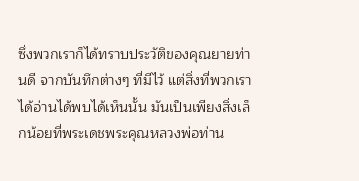ซึ่งพวกเราก็ได้ทราบประวัติของคุณยายท่านดี จากบันทึกต่างๆ ที่มีไว้ แต่สิ่งที่พวกเราได้อ่านได้พบได้เห็นนั้น มันเป็นเพียงสิ่งเล็กน้อยที่พระเดชพระคุณหลวงพ่อท่าน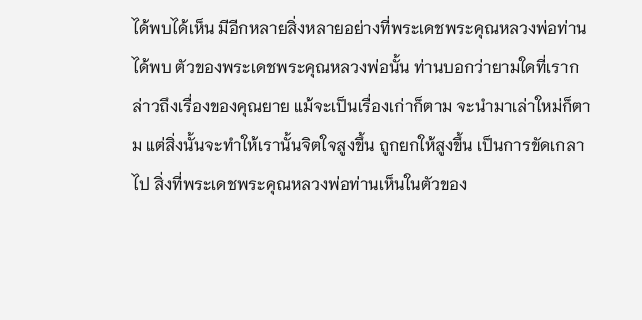ได้พบได้เห็น มีอีกหลายสิ่งหลายอย่างที่พระเดชพระคุณหลวงพ่อท่านได้พบ ตัวของพระเดชพระคุณหลวงพ่อนั้น ท่านบอกว่ายามใดที่เรากล่าวถึงเรื่องของคุณยาย แม้จะเป็นเรื่องเก่าก็ตาม จะนำมาเล่าใหม่ก็ตาม แต่สิ่งนั้นจะทำให้เรานั้นจิตใจสูงขึ้น ถูกยกให้สูงขึ้น เป็นการขัดเกลาไป สิ่งที่พระเดชพระคุณหลวงพ่อท่านเห็นในตัวของ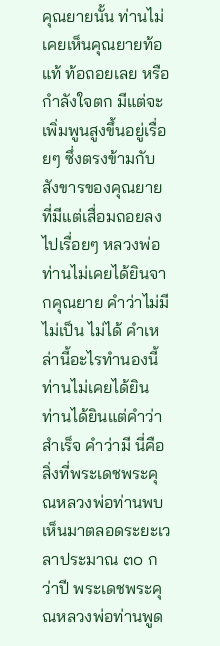คุณยายนั้น ท่านไม่เคยเห็นคุณยายท้อแท้ ท้อถอยเลย หรือกำลังใจตก มีแต่จะเพิ่มพูนสูงขึ้นอยู่เรื่อยๆ ซึ่งตรงข้ามกับสังขารของคุณยายที่มีแต่เสื่อมถอยลงไปเรื่อยๆ หลวงพ่อท่านไม่เคยได้ยินจากคุณยาย คำว่าไม่มี ไม่เป็น ไม่ได้ คำเหล่านี้อะไรทำนองนี้ ท่านไม่เคยได้ยิน ท่านได้ยินแต่คำว่าสำเร็จ คำว่ามี นี่คือสิ่งที่พระเดชพระคุณหลวงพ่อท่านพบเห็นมาตลอดระยะเวลาประมาณ ๓๐ กว่าปี พระเดชพระคุณหลวงพ่อท่านพูด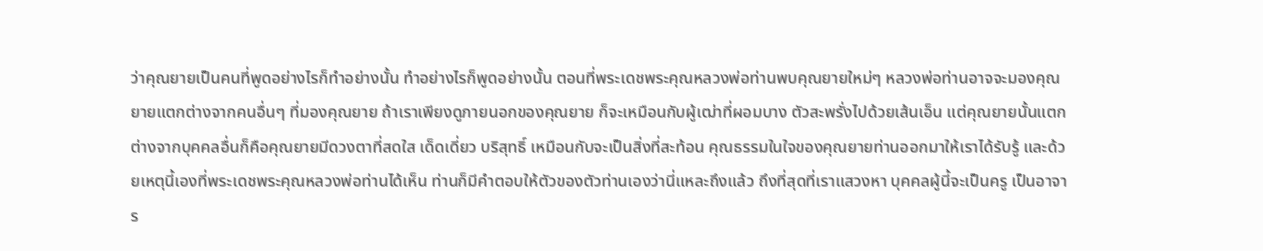ว่าคุณยายเป็นคนที่พูดอย่างไรก็ทำอย่างนั้น ทำอย่างไรก็พูดอย่างนั้น ตอนที่พระเดชพระคุณหลวงพ่อท่านพบคุณยายใหม่ๆ หลวงพ่อท่านอาจจะมองคุณยายแตกต่างจากคนอื่นๆ ที่มองคุณยาย ถ้าเราเพียงดูภายนอกของคุณยาย ก็จะเหมือนกับผู้เฒ่าที่ผอมบาง ตัวสะพรั่งไปด้วยเส้นเอ็น แต่คุณยายนั้นแตกต่างจากบุคคลอื่นก็คือคุณยายมีดวงตาที่สดใส เด็ดเดี่ยว บริสุทธิ์ เหมือนกับจะเป็นสิ่งที่สะท้อน คุณธรรมในใจของคุณยายท่านออกมาให้เราได้รับรู้ และด้วยเหตุนี้เองที่พระเดชพระคุณหลวงพ่อท่านได้เห็น ท่านก็มีคำตอบให้ตัวของตัวท่านเองว่านี่แหละถึงแล้ว ถึงที่สุดที่เราแสวงหา บุคคลผู้นี้จะเป็นครู เป็นอาจาร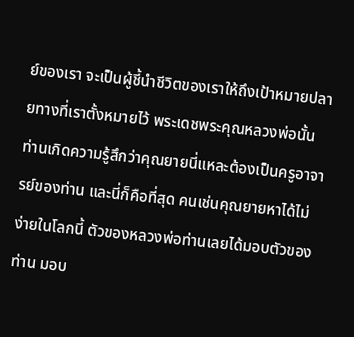ย์ของเรา จะเป็นผู้ชี้นำชีวิตของเราให้ถึงเป้าหมายปลายทางที่เราตั้งหมายไว้ พระเดชพระคุณหลวงพ่อนั้นท่านเกิดความรู้สึกว่าคุณยายนี่แหละต้องเป็นครูอาจารย์ของท่าน และนี่ก็คือที่สุด คนเช่นคุณยายหาได้ไม่ง่ายในโลกนี้ ตัวของหลวงพ่อท่านเลยได้มอบตัวของท่าน มอบ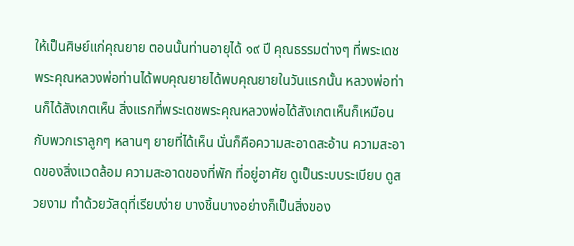ให้เป็นศิษย์แก่คุณยาย ตอนนั้นท่านอายุได้ ๑๙ ปี คุณธรรมต่างๆ ที่พระเดชพระคุณหลวงพ่อท่านได้พบคุณยายได้พบคุณยายในวันแรกนั้น หลวงพ่อท่านก็ได้สังเกตเห็น สิ่งแรกที่พระเดชพระคุณหลวงพ่อได้สังเกตเห็นก็เหมือนกับพวกเราลูกๆ หลานๆ ยายที่ได้เห็น นั่นก็คือความสะอาดสะอ้าน ความสะอาดของสิ่งแวดล้อม ความสะอาดของที่พัก ที่อยู่อาศัย ดูเป็นระบบระเบียบ ดูสวยงาม ทำด้วยวัสดุที่เรียบง่าย บางชิ้นบางอย่างก็เป็นสิ่งของ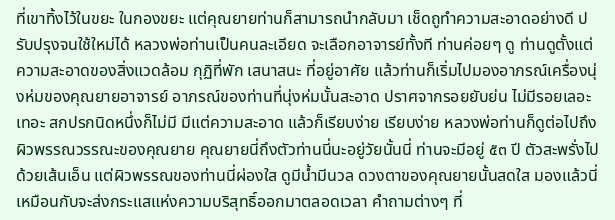ที่เขาทิ้งไว้ในขยะ ในกองขยะ แต่คุณยายท่านก็สามารถนำกลับมา เช็ดถูทำความสะอาดอย่างดี ปรับปรุงจนใช้ใหม่ได้ หลวงพ่อท่านเป็นคนละเอียด จะเลือกอาจารย์ทั้งที ท่านค่อยๆ ดู ท่านดูตั้งแต่ความสะอาดของสิ่งแวดล้อม กุฏิที่พัก เสนาสนะ ที่อยู่อาศัย แล้วท่านก็เริ่มไปมองอาภรณ์เครื่องนุ่งห่มของคุณยายอาจารย์ อาภรณ์ของท่านที่นุ่งห่มนั้นสะอาด ปราศจากรอยยับย่น ไม่มีรอยเลอะเทอะ สกปรกนิดหนึ่งก็ไม่มี มีแต่ความสะอาด แล้วก็เรียบง่าย เรียบง่าย หลวงพ่อท่านก็ดูต่อไปถึงผิวพรรณวรรณะของคุณยาย คุณยายนี่ถึงตัวท่านนี่นะอยู่วัยนั้นนี่ ท่านจะมีอยู่ ๕๓ ปี ตัวสะพรั่งไปด้วยเส้นเอ็น แต่ผิวพรรณของท่านนี่ผ่องใส ดูมีน้ำมีนวล ดวงตาของคุณยายนั้นสดใส มองแล้วนี่เหมือนกับจะส่งกระแสแห่งความบริสุทธิ์ออกมาตลอดเวลา คำถามต่างๆ ที่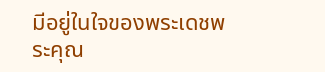มีอยู่ในใจของพระเดชพระคุณ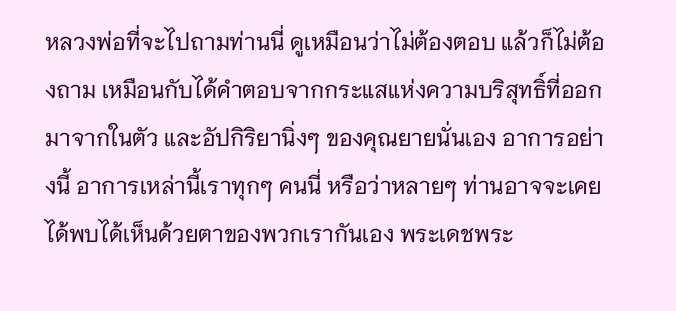หลวงพ่อที่จะไปถามท่านนี่ ดูเหมือนว่าไม่ต้องตอบ แล้วก็ไม่ต้องถาม เหมือนกับได้คำตอบจากกระแสแห่งความบริสุทธิ์ที่ออกมาจากในตัว และอัปกิริยานิ่งๆ ของคุณยายนั่นเอง อาการอย่างนี้ อาการเหล่านี้เราทุกๆ คนนี่ หรือว่าหลายๆ ท่านอาจจะเคยได้พบได้เห็นด้วยตาของพวกเรากันเอง พระเดชพระ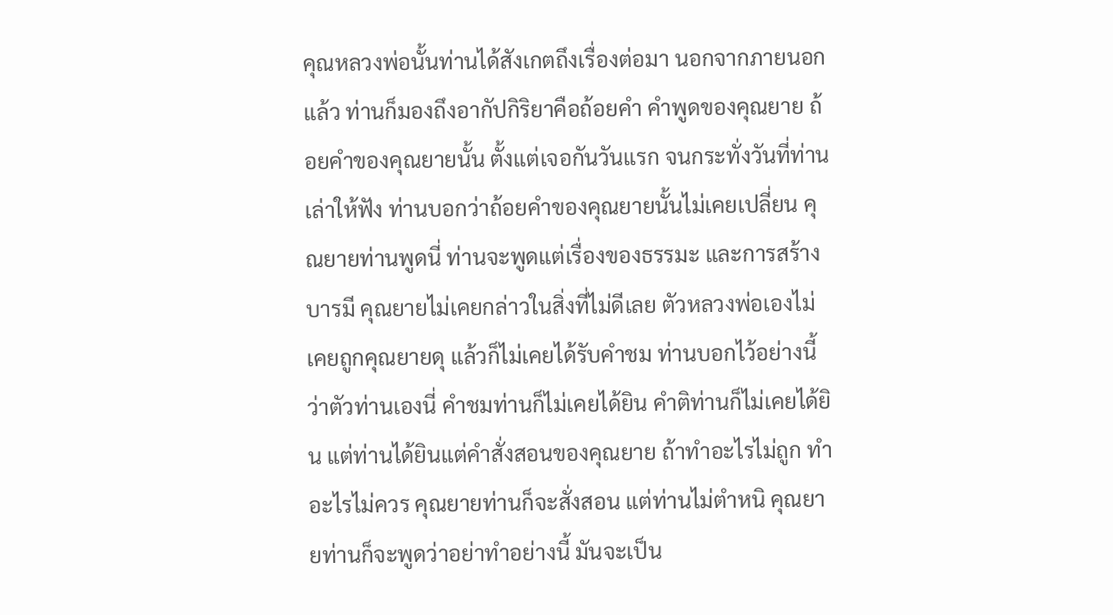คุณหลวงพ่อนั้นท่านได้สังเกตถึงเรื่องต่อมา นอกจากภายนอกแล้ว ท่านก็มองถึงอากัปกิริยาคือถ้อยคำ คำพูดของคุณยาย ถ้อยคำของคุณยายนั้น ตั้งแต่เจอกันวันแรก จนกระทั่งวันที่ท่านเล่าให้ฟัง ท่านบอกว่าถ้อยคำของคุณยายนั้นไม่เคยเปลี่ยน คุณยายท่านพูดนี่ ท่านจะพูดแต่เรื่องของธรรมะ และการสร้างบารมี คุณยายไม่เคยกล่าวในสิ่งที่ไม่ดีเลย ตัวหลวงพ่อเองไม่เคยถูกคุณยายดุ แล้วก็ไม่เคยได้รับคำชม ท่านบอกไว้อย่างนี้ว่าตัวท่านเองนี่ คำชมท่านก็ไม่เคยได้ยิน คำติท่านก็ไม่เคยได้ยิน แต่ท่านได้ยินแต่คำสั่งสอนของคุณยาย ถ้าทำอะไรไม่ถูก ทำอะไรไม่ควร คุณยายท่านก็จะสั่งสอน แต่ท่านไม่ตำหนิ คุณยายท่านก็จะพูดว่าอย่าทำอย่างนี้ มันจะเป็น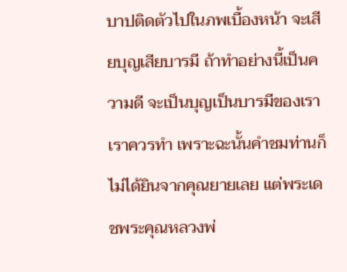บาปติดตัวไปในภพเบื้องหน้า จะเสียบุญเสียบารมี ถ้าทำอย่างนี้เป็นความดี จะเป็นบุญเป็นบารมีของเรา เราควรทำ เพราะฉะนั้นคำชมท่านก็ไม่ได้ยินจากคุณยายเลย แต่พระเดชพระคุณหลวงพ่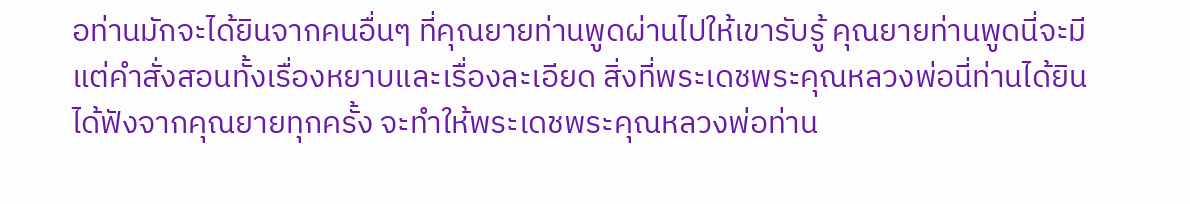อท่านมักจะได้ยินจากคนอื่นๆ ที่คุณยายท่านพูดผ่านไปให้เขารับรู้ คุณยายท่านพูดนี่จะมีแต่คำสั่งสอนทั้งเรื่องหยาบและเรื่องละเอียด สิ่งที่พระเดชพระคุณหลวงพ่อนี่ท่านได้ยินได้ฟังจากคุณยายทุกครั้ง จะทำให้พระเดชพระคุณหลวงพ่อท่าน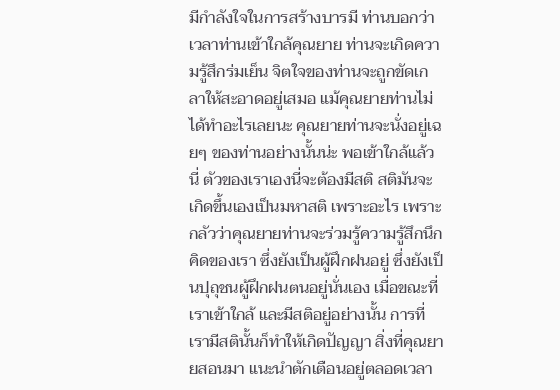มีกำลังใจในการสร้างบารมี ท่านบอกว่าเวลาท่านเข้าใกล้คุณยาย ท่านจะเกิดความรู้สึกร่มเย็น จิตใจของท่านจะถูกขัดเกลาให้สะอาดอยู่เสมอ แม้คุณยายท่านไม่ได้ทำอะไรเลยนะ คุณยายท่านจะนั่งอยู่เฉยๆ ของท่านอย่างนั้นน่ะ พอเข้าใกล้แล้วนี่ ตัวของเราเองนี่จะต้องมีสติ สติมันจะเกิดขึ้นเองเป็นมหาสติ เพราะอะไร เพราะกลัวว่าคุณยายท่านจะร่วมรู้ความรู้สึกนึกคิดของเรา ซึ่งยังเป็นผู้ฝึกฝนอยู่ ซึ่งยังเป็นปุถุชนผู้ฝึกฝนตนอยู่นั่นเอง เมื่อขณะที่เราเข้าใกล้ และมีสติอยู่อย่างนั้น การที่เรามีสตินั้นก็ทำให้เกิดปัญญา สิ่งที่คุณยายสอนมา แนะนำตักเตือนอยู่ตลอดเวลา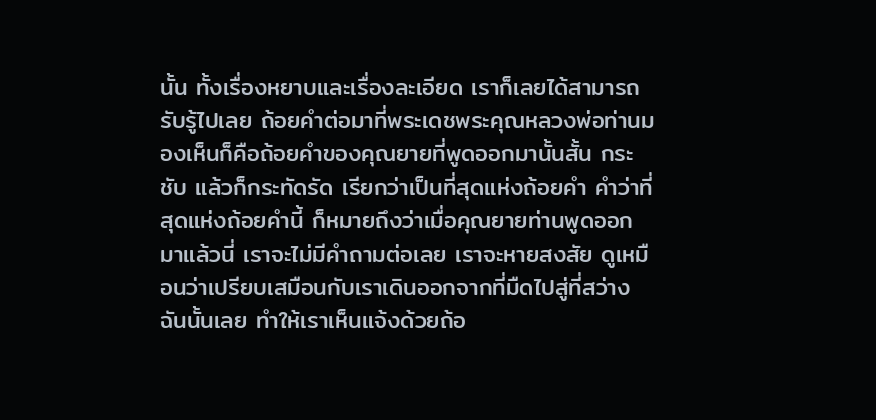นั้น ทั้งเรื่องหยาบและเรื่องละเอียด เราก็เลยได้สามารถรับรู้ไปเลย ถ้อยคำต่อมาที่พระเดชพระคุณหลวงพ่อท่านมองเห็นก็คือถ้อยคำของคุณยายที่พูดออกมานั้นสั้น กระชับ แล้วก็กระทัดรัด เรียกว่าเป็นที่สุดแห่งถ้อยคำ คำว่าที่สุดแห่งถ้อยคำนี้ ก็หมายถึงว่าเมื่อคุณยายท่านพูดออกมาแล้วนี่ เราจะไม่มีคำถามต่อเลย เราจะหายสงสัย ดูเหมือนว่าเปรียบเสมือนกับเราเดินออกจากที่มืดไปสู่ที่สว่างฉันนั้นเลย ทำให้เราเห็นแจ้งด้วยถ้อ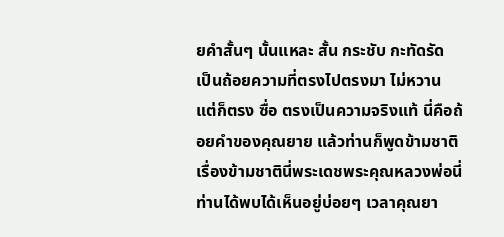ยคำสั้นๆ นั้นแหละ สั้น กระชับ กะทัดรัด เป็นถ้อยความที่ตรงไปตรงมา ไม่หวาน แต่ก็ตรง ซื่อ ตรงเป็นความจริงแท้ นี่คือถ้อยคำของคุณยาย แล้วท่านก็พูดข้ามชาติ เรื่องข้ามชาตินี่พระเดชพระคุณหลวงพ่อนี่ท่านได้พบได้เห็นอยู่บ่อยๆ เวลาคุณยา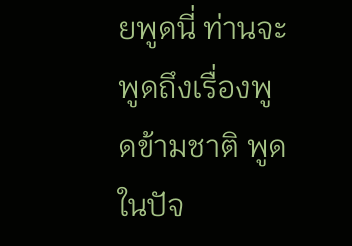ยพูดนี่ ท่านจะพูดถึงเรื่องพูดข้ามชาติ พูดในปัจ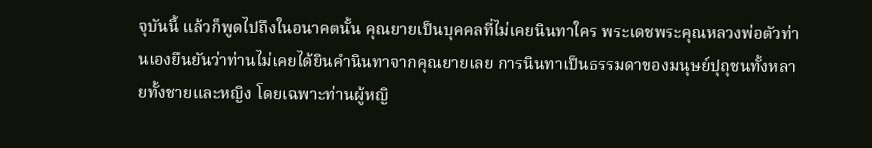จุบันนี้ แล้วก็พูดไปถึงในอนาคตนั้น คุณยายเป็นบุคคลที่ไม่เคยนินทาใคร พระเดชพระคุณหลวงพ่อตัวท่านเองยืนยันว่าท่านไม่เคยได้ยินคำนินทาจากคุณยายเลย การนินทาเป็นธรรมดาของมนุษย์ปุถุชนทั้งหลายทั้งชายและหญิง โดยเฉพาะท่านผู้หญิ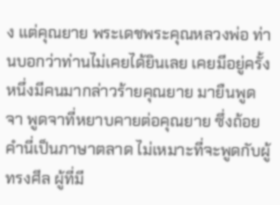ง แต่คุณยาย พระเดชพระคุณหลวงพ่อ ท่านบอกว่าท่านไม่เคยได้ยินเลย เคยมีอยู่ครั้งหนึ่งมีคนมากล่าวร้ายคุณยาย มายืนพูดจา พูดจาที่หยาบคายต่อคุณยาย ซึ่งถ้อยคำนี่เป็นภาษาตลาด ไม่เหมาะที่จะพูดกับผู้ทรงศีล ผู้ที่มี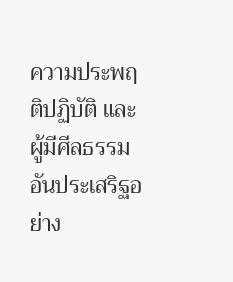ความประพฤติปฏิบัติ และผู้มีศีลธรรมอันประเสริฐอย่าง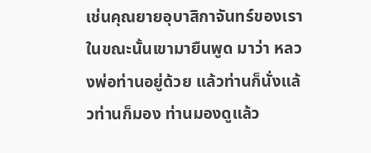เช่นคุณยายอุบาสิกาจันทร์ของเรา ในขณะนั้นเขามายืนพูด มาว่า หลวงพ่อท่านอยู่ด้วย แล้วท่านก็นั่งแล้วท่านก็มอง ท่านมองดูแล้ว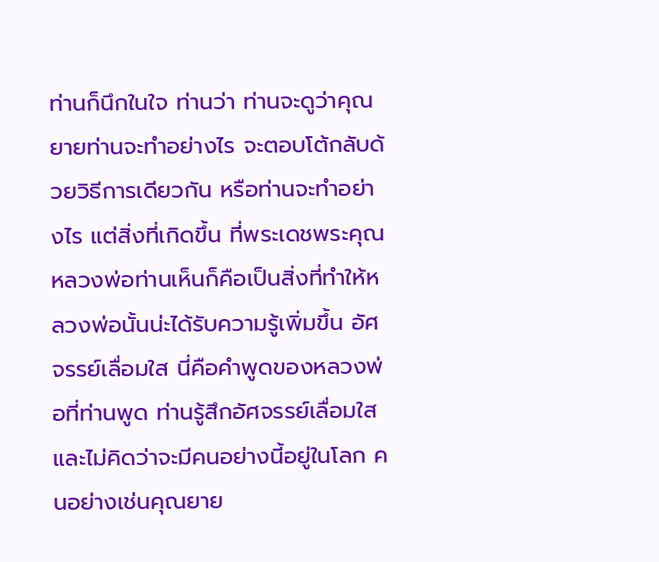ท่านก็นึกในใจ ท่านว่า ท่านจะดูว่าคุณยายท่านจะทำอย่างไร จะตอบโต้กลับด้วยวิธีการเดียวกัน หรือท่านจะทำอย่างไร แต่สิ่งที่เกิดขึ้น ที่พระเดชพระคุณหลวงพ่อท่านเห็นก็คือเป็นสิ่งที่ทำให้หลวงพ่อนั้นน่ะได้รับความรู้เพิ่มขึ้น อัศจรรย์เลื่อมใส นี่คือคำพูดของหลวงพ่อที่ท่านพูด ท่านรู้สึกอัศจรรย์เลื่อมใส และไม่คิดว่าจะมีคนอย่างนี้อยู่ในโลก คนอย่างเช่นคุณยาย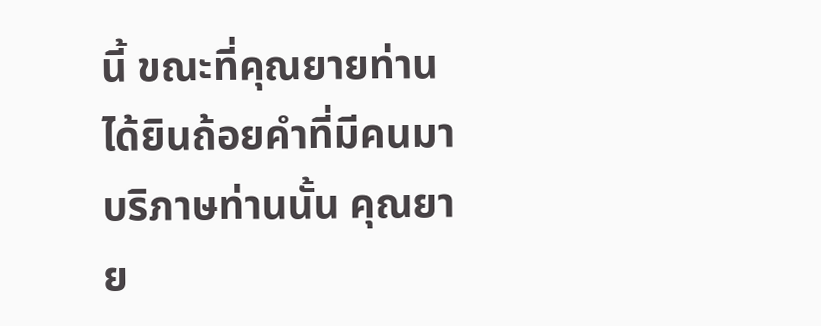นี้ ขณะที่คุณยายท่านได้ยินถ้อยคำที่มีคนมาบริภาษท่านนั้น คุณยาย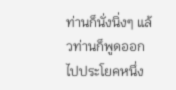ท่านก็นั่งนิ่งๆ แล้วท่านก็พูดออกไปประโยคหนึ่ง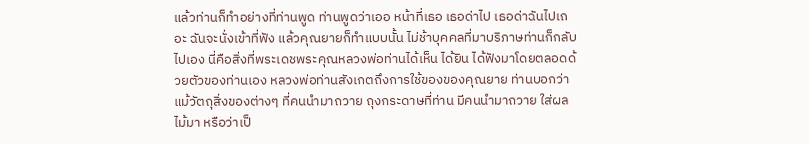แล้วท่านก็ทำอย่างที่ท่านพูด ท่านพูดว่าเออ หน้าที่เธอ เธอด่าไป เธอด่าฉันไปเถอะ ฉันจะนั่งเข้าที่ฟัง แล้วคุณยายก็ทำแบบนั้น ไม่ช้าบุคคลที่มาบริภาษท่านก็กลับไปเอง นี่คือสิ่งที่พระเดชพระคุณหลวงพ่อท่านได้เห็น ได้ยิน ได้ฟังมาโดยตลอดด้วยตัวของท่านเอง หลวงพ่อท่านสังเกตถึงการใช้ของของคุณยาย ท่านบอกว่าแม้วัตถุสิ่งของต่างๆ ที่คนนำมาถวาย ถุงกระดาษที่ท่าน มีคนนำมาถวาย ใส่ผลไม้มา หรือว่าเป็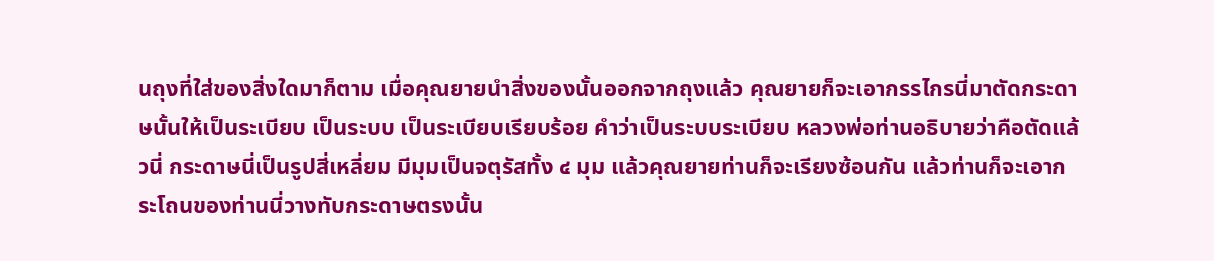นถุงที่ใส่ของสิ่งใดมาก็ตาม เมื่อคุณยายนำสิ่งของนั้นออกจากถุงแล้ว คุณยายก็จะเอากรรไกรนี่มาตัดกระดาษนั้นให้เป็นระเบียบ เป็นระบบ เป็นระเบียบเรียบร้อย คำว่าเป็นระบบระเบียบ หลวงพ่อท่านอธิบายว่าคือตัดแล้วนี่ กระดาษนี่เป็นรูปสี่เหลี่ยม มีมุมเป็นจตุรัสทั้ง ๔ มุม แล้วคุณยายท่านก็จะเรียงซ้อนกัน แล้วท่านก็จะเอากระโถนของท่านนี่วางทับกระดาษตรงนั้น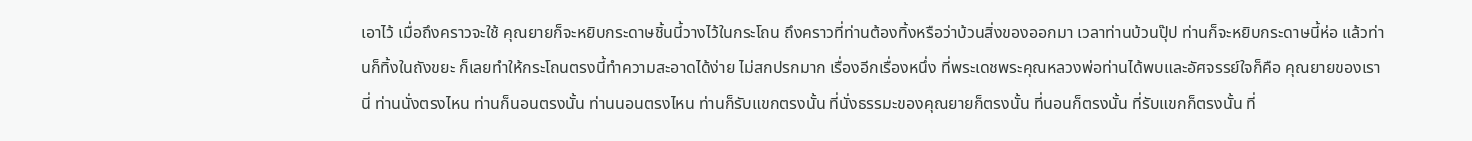เอาไว้ เมื่อถึงคราวจะใช้ คุณยายก็จะหยิบกระดาษชิ้นนี้วางไว้ในกระโถน ถึงคราวที่ท่านต้องทิ้งหรือว่าบ้วนสิ่งของออกมา เวลาท่านบ้วนปุ๊ป ท่านก็จะหยิบกระดาษนี้ห่อ แล้วท่านก็ทิ้งในถังขยะ ก็เลยทำให้กระโถนตรงนี้ทำความสะอาดได้ง่าย ไม่สกปรกมาก เรื่องอีกเรื่องหนึ่ง ที่พระเดชพระคุณหลวงพ่อท่านได้พบและอัศจรรย์ใจก็คือ คุณยายของเรานี่ ท่านนั่งตรงไหน ท่านก็นอนตรงนั้น ท่านนอนตรงไหน ท่านก็รับแขกตรงนั้น ที่นั่งธรรมะของคุณยายก็ตรงนั้น ที่นอนก็ตรงนั้น ที่รับแขกก็ตรงนั้น ที่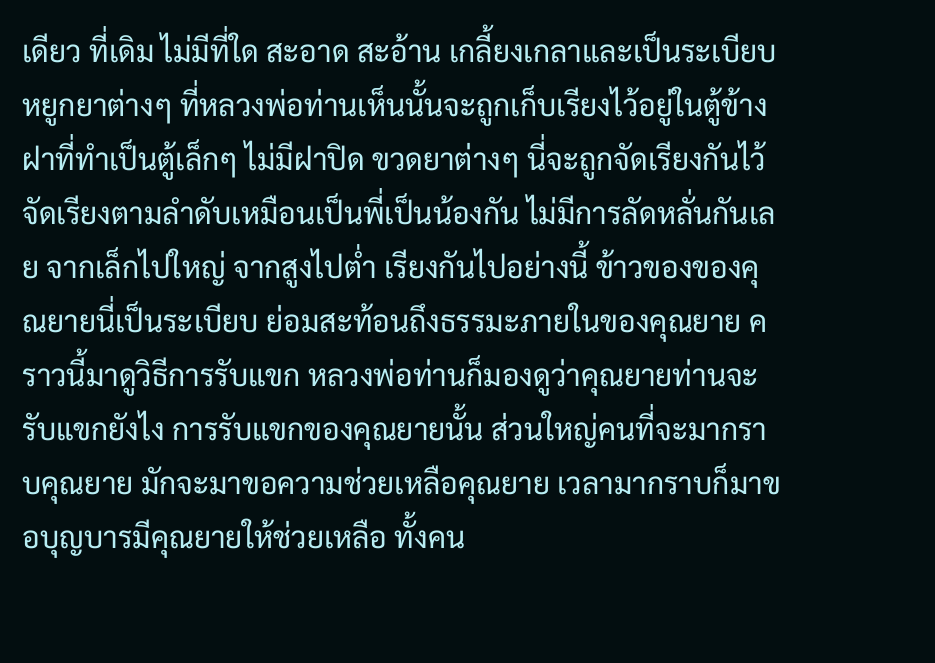เดียว ที่เดิม ไม่มีที่ใด สะอาด สะอ้าน เกลี้ยงเกลาและเป็นระเบียบ หยูกยาต่างๆ ที่หลวงพ่อท่านเห็นนั้นจะถูกเก็บเรียงไว้อยู่ในตู้ข้างฝาที่ทำเป็นตู้เล็กๆ ไม่มีฝาปิด ขวดยาต่างๆ นี่จะถูกจัดเรียงกันไว้ จัดเรียงตามลำดับเหมือนเป็นพี่เป็นน้องกัน ไม่มีการลัดหลั่นกันเลย จากเล็กไปใหญ่ จากสูงไปต่ำ เรียงกันไปอย่างนี้ ข้าวของของคุณยายนี่เป็นระเบียบ ย่อมสะท้อนถึงธรรมะภายในของคุณยาย คราวนี้มาดูวิธีการรับแขก หลวงพ่อท่านก็มองดูว่าคุณยายท่านจะรับแขกยังไง การรับแขกของคุณยายนั้น ส่วนใหญ่คนที่จะมากราบคุณยาย มักจะมาขอความช่วยเหลือคุณยาย เวลามากราบก็มาขอบุญบารมีคุณยายให้ช่วยเหลือ ทั้งคน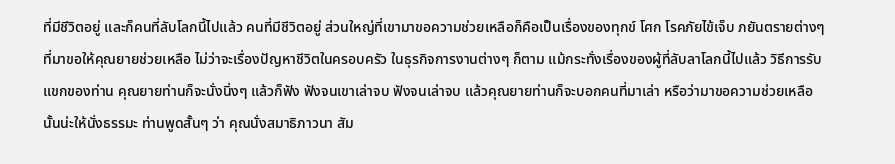ที่มีชีวิตอยู่ และก็คนที่ลับโลกนี้ไปแล้ว คนที่มีชีวิตอยู่ ส่วนใหญ่ที่เขามาขอความช่วยเหลือก็คือเป็นเรื่องของทุกข์ โศก โรคภัยไข้เจ็บ ภยันตรายต่างๆ ที่มาขอให้คุณยายช่วยเหลือ ไม่ว่าจะเรื่องปัญหาชีวิตในครอบครัว ในธุรกิจการงานต่างๆ ก็ตาม แม้กระทั่งเรื่องของผู้ที่ลับลาโลกนี้ไปแล้ว วิธีการรับแขกของท่าน คุณยายท่านก็จะนั่งนิ่งๆ แล้วก็ฟัง ฟังจนเขาเล่าจบ ฟังจนเล่าจบ แล้วคุณยายท่านก็จะบอกคนที่มาเล่า หรือว่ามาขอความช่วยเหลือนั้นน่ะให้นั่งธรรมะ ท่านพูดสั้นๆ ว่า คุณนั่งสมาธิภาวนา สัม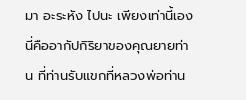มา อะระหัง ไปนะ เพียงเท่านี้เอง นี่คืออากัปกิริยาของคุณยายท่าน ที่ท่านรับแขกที่หลวงพ่อท่าน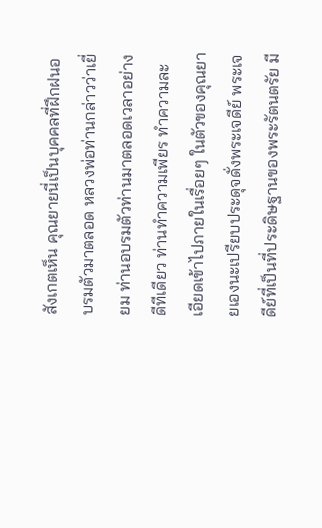สังเกตเห็น คุณยายนี่เป็นบุคคลที่ฝึกฝนอบรมตัวมาตลอด หลวงพ่อท่านกล่าวว่าเยี่ยม ท่านอบรมตัวท่านมาตลอดเวลาอย่างดีทีเดียว ท่านทำความเพียร ทำความละเอียดเข้าไปภายในเรื่อยๆ ในตัวของคุณยายเองนะเปรียบประดุจดั่งพระเจดีย์ พระเจดีย์ที่เป็นที่ประดิษฐานของพระรัตนตรัย มี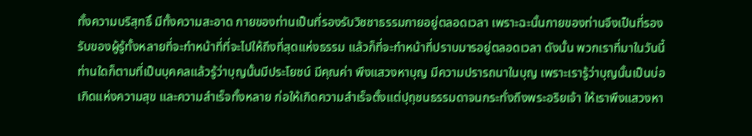ทั้งความบริสุทธิ์ มีทั้งความสะอาด กายของท่านเป็นที่รองรับวิชชาธรรมกายอยู่ตลอดเวลา เพราะฉะนั้นกายของท่านจึงเป็นที่รองรับของผู้รู้ทั้งหลายที่จะทำหน้าที่ที่จะไปให้ถึงที่สุดแห่งธรรม แล้วก็ที่จะทำหน้าที่ปราบมารอยู่ตลอดเวลา ดังนั้น พวกเราที่มาในวันนี้ ท่านใดก็ตามที่เป็นบุคคลแล้วรู้ว่าบุญนั้นมีประโยชน์ มีคุณค่า พึงแสวงหาบุญ มีความปรารถนาในบุญ เพราะเรารู้ว่าบุญนั้นเป็นบ่อเกิดแห่งความสุข และความสำเร็จทั้งหลาย ก่อให้เกิดความสำเร็จตั้งแต่ปุถุชนธรรมดาจนกระทั่งถึงพระอริยเจ้า ให้เราพึงแสวงหา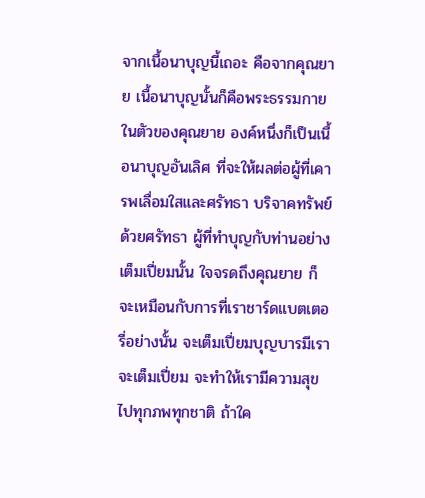จากเนื้อนาบุญนี้เถอะ คือจากคุณยาย เนื้อนาบุญนั้นก็คือพระธรรมกายในตัวของคุณยาย องค์หนึ่งก็เป็นเนื้อนาบุญอันเลิศ ที่จะให้ผลต่อผู้ที่เคารพเลื่อมใสและศรัทธา บริจาคทรัพย์ด้วยศรัทธา ผู้ที่ทำบุญกับท่านอย่างเต็มเปี่ยมนั้น ใจจรดถึงคุณยาย ก็จะเหมือนกับการที่เราชาร์ดแบตเตอรี่อย่างนั้น จะเต็มเปี่ยมบุญบารมีเราจะเต็มเปี่ยม จะทำให้เรามีความสุขไปทุกภพทุกชาติ ถ้าใค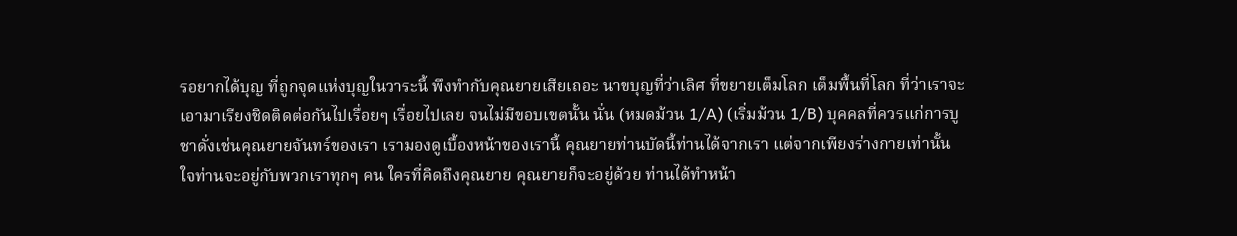รอยากได้บุญ ที่ถูกจุดแห่งบุญในวาระนี้ พึงทำกับคุณยายเสียเถอะ นาขบุญที่ว่าเลิศ ที่ขยายเต็มโลก เต็มพื้นที่โลก ที่ว่าเราจะเอามาเรียงชิดติดต่อกันไปเรื่อยๆ เรื่อยไปเลย จนไม่มีขอบเขตนั้น นั่น (หมดม้วน 1/A) (เริ่มม้วน 1/B) บุคคลที่ควรแก่การบูชาดั่งเช่นคุณยายจันทร์ของเรา เรามองดูเบื้องหน้าของเรานี้ คุณยายท่านบัดนี้ท่านได้จากเรา แต่จากเพียงร่างกายเท่านั้น ใจท่านจะอยู่กับพวกเราทุกๆ คน ใครที่คิดถึงคุณยาย คุณยายก็จะอยู่ด้วย ท่านได้ทำหน้า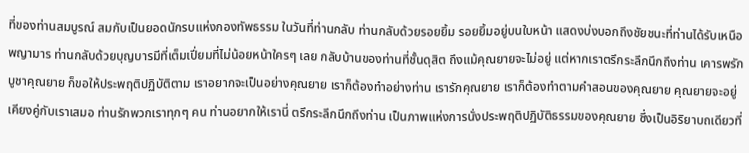ที่ของท่านสมบูรณ์ สมกับเป็นยอดนักรบแห่งกองทัพธรรม ในวันที่ท่านกลับ ท่านกลับด้วยรอยยิ้ม รอยยิ้มอยู่บนใบหน้า แสดงบ่งบอกถึงชัยชนะที่ท่านได้รับเหนือพญามาร ท่านกลับด้วยบุญบารมีที่เต็มเปี่ยมที่ไม่น้อยหน้าใครๆ เลย กลับบ้านของท่านที่ชั้นดุสิต ถึงแม้คุณยายจะไม่อยู่ แต่หากเราตรึกระลึกนึกถึงท่าน เคารพรักบูชาคุณยาย ก็ขอให้ประพฤติปฏิบัติตาม เราอยากจะเป็นอย่างคุณยาย เราก็ต้องทำอย่างท่าน เรารักคุณยาย เราก็ต้องทำตามคำสอนของคุณยาย คุณยายจะอยู่เคียงคู่กับเราเสมอ ท่านรักพวกเราทุกๆ คน ท่านอยากให้เรานี่ ตรึกระลึกนึกถึงท่าน เป็นภาพแห่งการนั่งประพฤติปฏิบัติธรรมของคุณยาย ซึ่งเป็นอิริยาบถเดียวที่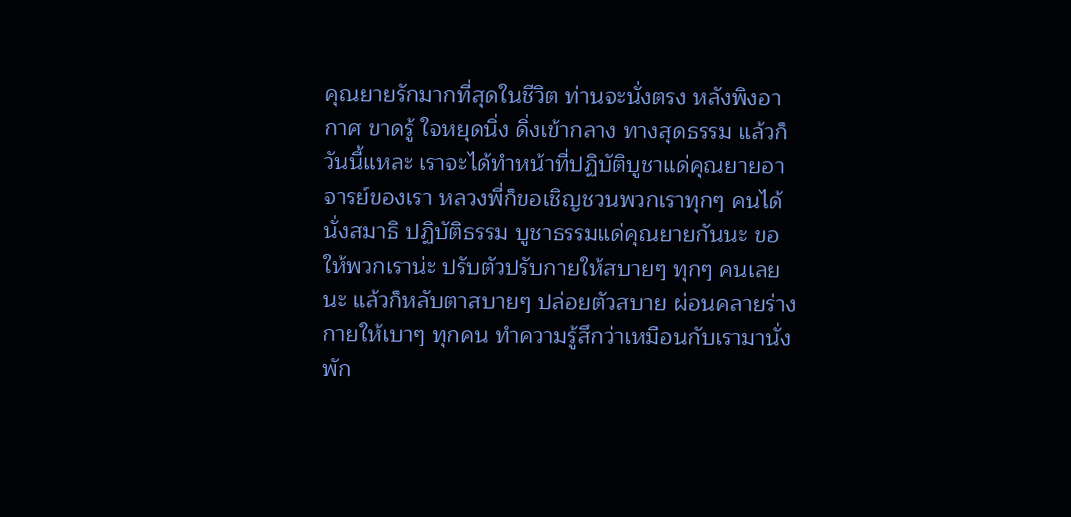คุณยายรักมากที่สุดในชีวิต ท่านจะนั่งตรง หลังพิงอากาศ ขาดรู้ ใจหยุดนิ่ง ดิ่งเข้ากลาง ทางสุดธรรม แล้วก็วันนี้แหละ เราจะได้ทำหน้าที่ปฏิบัติบูชาแด่คุณยายอาจารย์ของเรา หลวงพี่ก็ขอเชิญชวนพวกเราทุกๆ คนได้นั่งสมาธิ ปฏิบัติธรรม บูชาธรรมแด่คุณยายกันนะ ขอให้พวกเราน่ะ ปรับตัวปรับกายให้สบายๆ ทุกๆ คนเลยนะ แล้วก็หลับตาสบายๆ ปล่อยตัวสบาย ผ่อนคลายร่างกายให้เบาๆ ทุกคน ทำความรู้สึกว่าเหมือนกับเรามานั่งพัก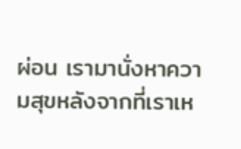ผ่อน เรามานั่งหาความสุขหลังจากที่เราเห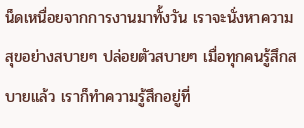น็ดเหนื่อยจากการงานมาทั้งวัน เราจะนั่งหาความสุขอย่างสบายๆ ปล่อยตัวสบายๆ เมื่อทุกคนรู้สึกสบายแล้ว เราก็ทำความรู้สึกอยู่ที่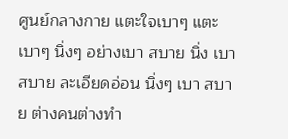ศูนย์กลางกาย แตะใจเบาๆ แตะเบาๆ นิ่งๆ อย่างเบา สบาย นิ่ง เบา สบาย ละเอียดอ่อน นิ่งๆ เบา สบาย ต่างคนต่างทำ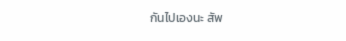กันไปเองนะ สัพ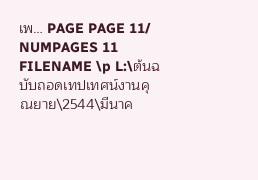เพ… PAGE PAGE 11/ NUMPAGES 11 FILENAME \p L:\ต้นฉบับถอดเทปเทศน์งานคุณยาย\2544\มีนาค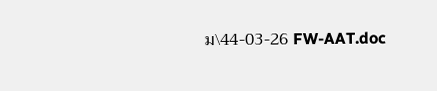ม\44-03-26 FW-AAT.doc